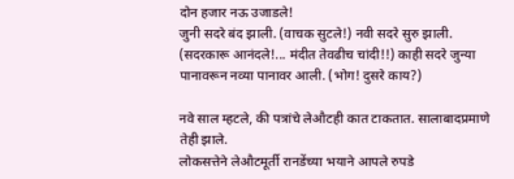दोन हजार नऊ उजाडले!
जुनी सदरे बंद झाली. (वाचक सुटले!) नवी सदरे सुरु झाली. (सदरकारू आनंदले!... मंदीत तेवढीच चांदी!!) काही सदरे जुन्या पानावरून नव्या पानावर आली. (भोग! दुसरे काय?)

नवे साल म्हटले, की पत्रांचे लेऔटही कात टाकतात. सालाबादप्रमाणे तेही झाले.
लोकसत्तेने लेऔटमूर्ती रानडेंच्या भयाने आपले रुपडे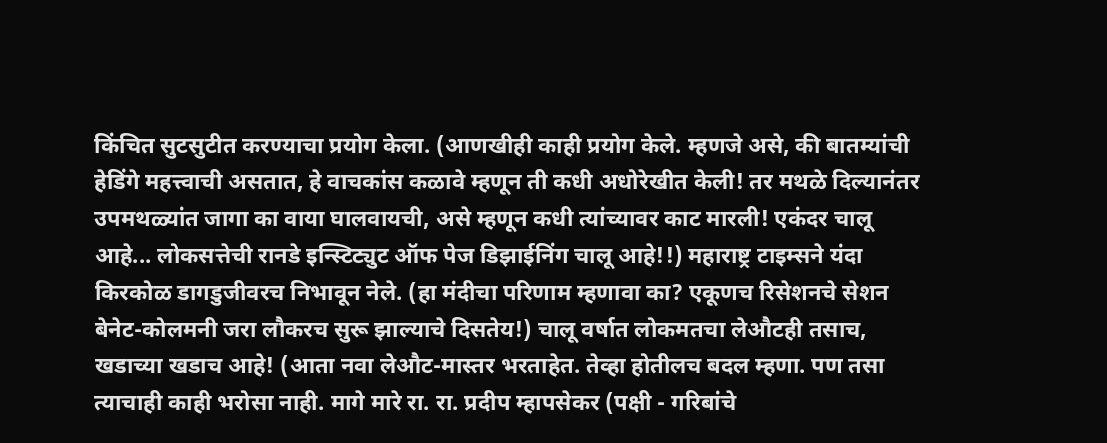किंचित सुटसुटीत करण्याचा प्रयोग केला. (आणखीही काही प्रयोग केले. म्हणजे असे, की बातम्यांची हेडिंगे महत्त्वाची असतात, हे वाचकांस कळावे म्हणून ती कधी अधोरेखीत केली! तर मथळे दिल्यानंतर उपमथळ्यांत जागा का वाया घालवायची, असे म्हणून कधी त्यांच्यावर काट मारली! एकंदर चालू आहे... लोकसत्तेची रानडे इन्स्टिट्युट ऑफ पेज डिझाईनिंग चालू आहे!!) महाराष्ट्र टाइम्सने यंदा किरकोळ डागडुजीवरच निभावून नेले. (हा मंदीचा परिणाम म्हणावा का? एकूणच रिसेशनचे सेशन बेनेट-कोलमनी जरा लौकरच सुरू झाल्याचे दिसतेय!) चालू वर्षात लोकमतचा लेऔटही तसाच, खडाच्या खडाच आहे! (आता नवा लेऔट-मास्तर भरताहेत. तेव्हा होतीलच बदल म्हणा. पण तसा त्याचाही काही भरोसा नाही. मागे मारे रा. रा. प्रदीप म्हापसेकर (पक्षी - गरिबांचे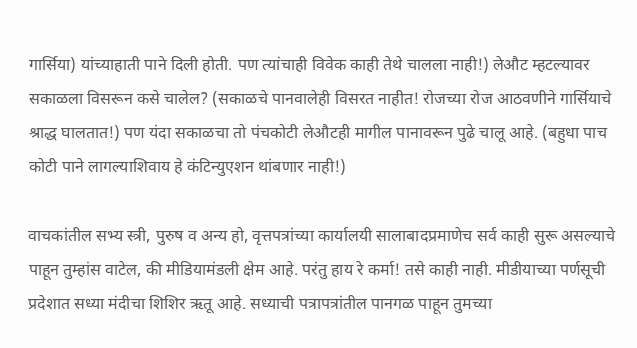गार्सिया) यांच्याहाती पाने दिली होती. पण त्यांचाही विवेक काही तेथे चालला नाही!) लेऔट म्हटल्यावर सकाळला विसरून कसे चालेल? (सकाळचे पानवालेही विसरत नाहीत! रोजच्या रोज आठवणीने गार्सियाचे श्राद्ध घालतात!) पण यंदा सकाळचा तो पंचकोटी लेऔटही मागील पानावरून पुढे चालू आहे. (बहुधा पाच कोटी पाने लागल्याशिवाय हे कंटिन्युएशन थांबणार नाही!)

वाचकांतील सभ्य स्त्री, पुरुष व अन्य हो, वृत्तपत्रांच्या कार्यालयी सालाबादप्रमाणेच सर्व काही सुरू असल्याचे पाहून तुम्हांस वाटेल, की मीडियामंडली क्षेम आहे. परंतु हाय रे कर्मा! तसे काही नाही. मीडीयाच्या पर्णसूची प्रदेशात सध्या मंदीचा शिशिर ऋतू आहे. सध्याची पत्रापत्रांतील पानगळ पाहून तुमच्या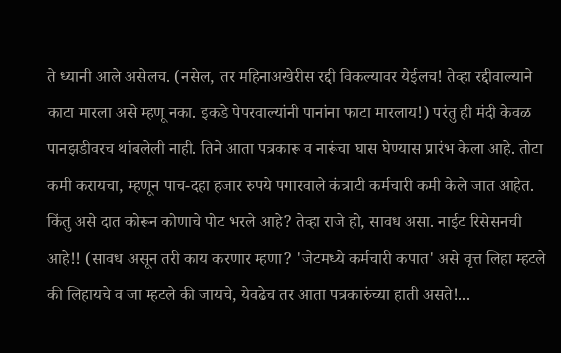ते ध्यानी आले असेलच. (नसेल, तर महिनाअखेरीस रद्दी विकल्यावर येईलच! तेव्हा रद्दीवाल्याने काटा मारला असे म्हणू नका. इकडे पेपरवाल्यांनी पानांना फाटा मारलाय!) परंतु ही मंदी केवळ पानझडीवरच थांबलेली नाही. तिने आता पत्रकारू व नारूंचा घास घेण्यास प्रारंभ केला आहे. तोटा कमी करायचा, म्हणून पाच-दहा हजार रुपये पगारवाले कंत्राटी कर्मचारी कमी केले जात आहेत. किंतु असे दात कोरून कोणाचे पोट भरले आहे? तेव्हा राजे हो, सावध असा. नाईट रिसेसनची आहे!! (सावध असून तरी काय करणार म्हणा? 'जेटमध्ये कर्मचारी कपात' असे वृत्त लिहा म्हटले की लिहायचे व जा म्हटले की जायचे, येवढेच तर आता पत्रकारुंच्या हाती असते!...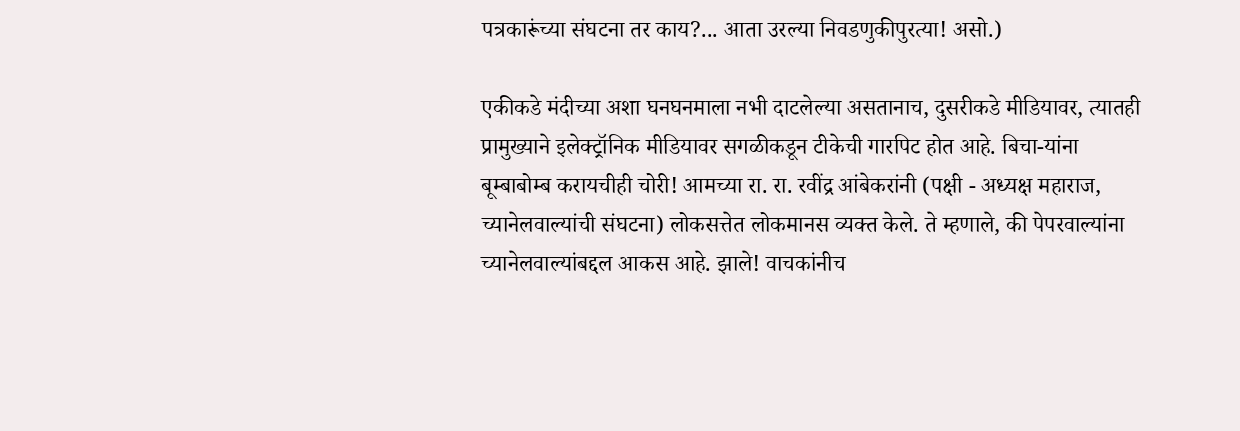पत्रकारूंच्या संघटना तर काय?... आता उरल्या निवडणुकीपुरत्या! असो.)

एकीकडे मंदीच्या अशा घनघनमाला नभी दाटलेल्या असतानाच, दुसरीकडे मीडियावर, त्यातही प्रामुख्याने इलेक्ट्रॉनिक मीडियावर सगळीकडून टीकेची गारपिट होत आहे. बिचा-यांना बूम्बाबोम्ब करायचीही चोरी! आमच्या रा. रा. रवींद्र आंबेकरांनी (पक्षी - अध्यक्ष महाराज, च्यानेलवाल्यांची संघटना) लोकसत्तेत लोकमानस व्यक्त केले. ते म्हणाले, की पेपरवाल्यांना च्यानेलवाल्यांबद्दल आकस आहे. झाले! वाचकांनीच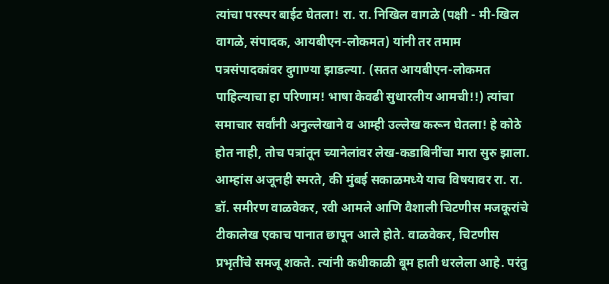त्यांचा परस्पर बाईट घेतला! रा. रा. निखिल वागळे (पक्षी - मी-खिल वागळे, संपादक, आयबीएन-लोकमत) यांनी तर तमाम पत्रसंपादकांवर दुगाण्या झाडल्या. (सतत आयबीएन-लोकमत पाहिल्याचा हा परिणाम! भाषा केवढी सुधारलीय आमची!!) त्यांचा समाचार सर्वांनी अनुल्लेखाने व आम्ही उल्लेख करून घेतला! हे कोठे होत नाही, तोच पत्रांतून च्यानेलांवर लेख-कडाबिनींचा मारा सुरु झाला. आम्हांस अजूनही स्मरते, की मुंबई सकाळमध्ये याच विषयावर रा. रा. डॉ. समीरण वाळवेकर, रवी आमले आणि वैशाली चिटणीस मजकूरांचे टीकालेख एकाच पानात छापून आले होते. वाळवेकर, चिटणीस प्रभृतींचे समजू शकते. त्यांनी कधीकाळी बूम हाती धरलेला आहे. परंतु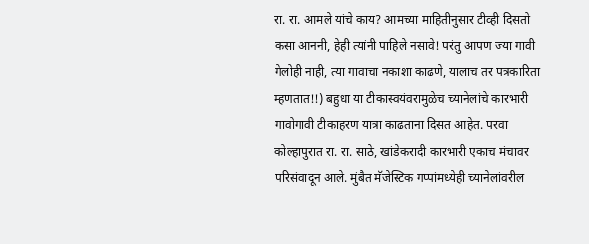रा. रा. आमले यांचे काय? आमच्या माहितीनुसार टीव्ही दिसतो कसा आननी, हेही त्यांनी पाहिले नसावे! परंतु आपण ज्या गावी गेलोही नाही, त्या गावाचा नकाशा काढणे, यालाच तर पत्रकारिता म्हणतात!!) बहुधा या टीकास्वयंवरामुळेच च्यानेलांचे कारभारी गावोगावी टीकाहरण यात्रा काढताना दिसत आहेत. परवा कोल्हापुरात रा. रा. साठे, खांडेकरादी कारभारी एकाच मंचावर परिसंवादून आले. मुंबैत मॅजेस्टिक गप्पांमध्येही च्यानेलांवरील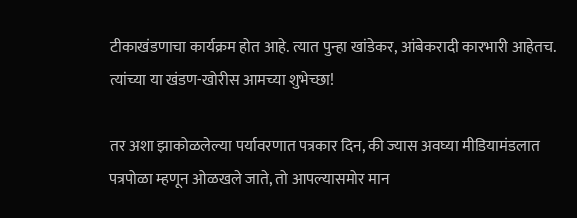टीकाखंडणाचा कार्यक्रम होत आहे. त्यात पुन्हा खांडेकर, आंबेकरादी कारभारी आहेतच. त्यांच्या या खंडण-खोरीस आमच्या शुभेच्छा!

तर अशा झाकोळलेल्या पर्यावरणात पत्रकार दिन, की ज्यास अवघ्या मीडियामंडलात पत्रपोळा म्हणून ओळखले जाते, तो आपल्यासमोर मान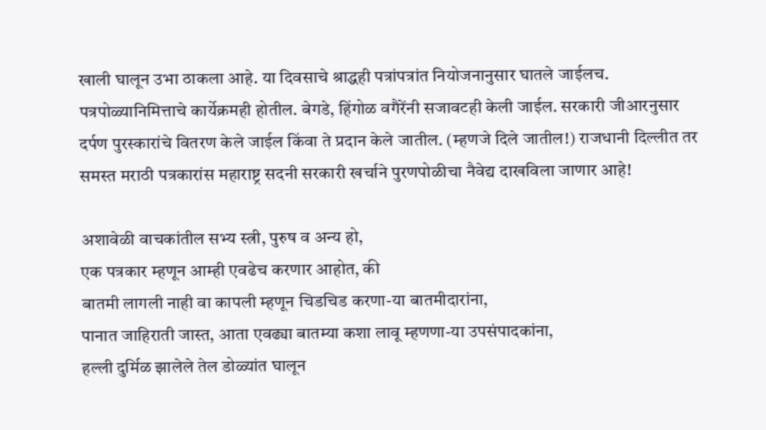खाली घालून उभा ठाकला आहे. या दिवसाचे श्राद्धही पत्रांपत्रांत नियोजनानुसार घातले जाईलच. पत्रपोळ्यानिमित्ताचे कार्येक्रमही होतील. बेगडे, हिंगोळ वगैरेंनी सजावटही केली जाईल. सरकारी जीआरनुसार दर्पण पुरस्कारांचे वितरण केले जाईल किंवा ते प्रदान केले जातील. (म्हणजे दिले जातील!) राजधानी दिल्लीत तर समस्त मराठी पत्रकारांस महाराष्ट्र सदनी सरकारी खर्चाने पुरणपोळीचा नैवेद्य दाखविला जाणार आहे!

अशावेळी वाचकांतील सभ्य स्त्री, पुरुष व अन्य हो,
एक पत्रकार म्हणून आम्ही एवढेच करणार आहोत, की
बातमी लागली नाही वा कापली म्हणून चिडचिड करणा-या बातमीदारांना,
पानात जाहिराती जास्त, आता एवढ्या बातम्या कशा लावू म्हणणा-या उपसंपादकांना,
हल्ली दुर्मिळ झालेले तेल डोळ्यांत घालून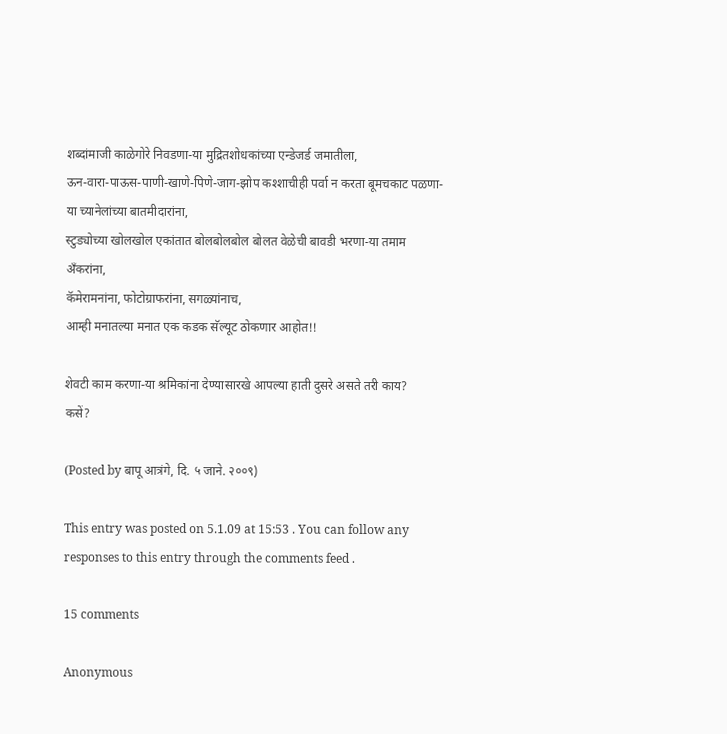शब्दांमाजी काळेगोरे निवडणा-या मुद्रितशोधकांच्या एन्डेजर्ड जमातीला,
ऊन-वारा-पाऊस-पाणी-खाणे-पिणे-जाग-झोप कश्शाचीही पर्वा न करता बूमचकाट पळणा-या च्यानेलांच्या बातमीदारांना,
स्टुड्योच्या खोलखोल एकांतात बोलबोलबोल बोलत वेळेची बावडी भरणा-या तमाम अँकरांना,
कॅमेरामनांना, फोटोग्राफरांना, सगळ्यांनाच,
आम्ही मनातल्या मनात एक कडक सॅल्यूट ठोकणार आहोत!!

शेवटी काम करणा-या श्रमिकांना देण्यासारखे आपल्या हाती दुसरे असते तरी काय?
कसें?

(Posted by बापू आत्रंगे, दि. ५ जाने. २००९)

This entry was posted on 5.1.09 at 15:53 . You can follow any responses to this entry through the comments feed .

15 comments

Anonymous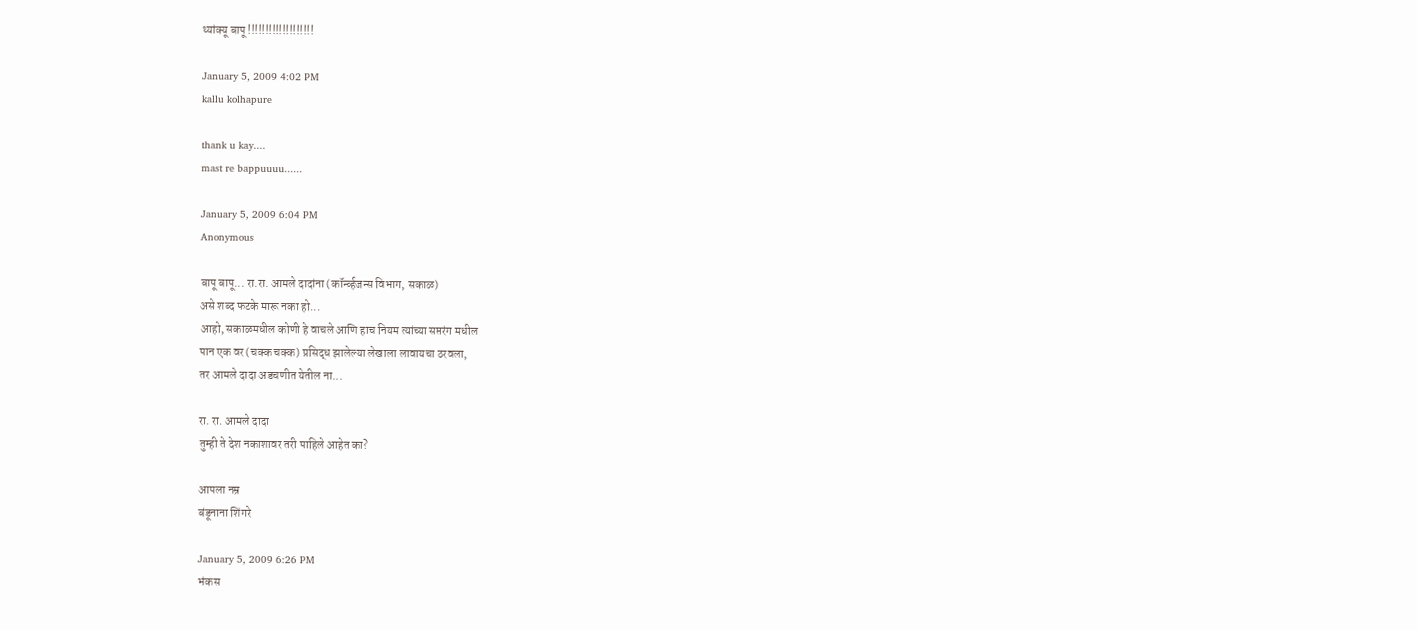थ्यांक्यू बापू !!!!!!!!!!!!!!!!!!!

January 5, 2009 4:02 PM
kallu kolhapure

thank u kay....
mast re bappuuuu......

January 5, 2009 6:04 PM
Anonymous

बापू बापू... रा.रा. आमले दादांना (कॉर्न्व्हजन्स विभाग, सकाळ)
असे शब्द फटके मारू नका हो...
आहो, सकाळमधील कोणी हे वाचले आणि हाच नियम त्यांच्या सप्तरंग मधील
पान एक वर (चक्क चक्क) प्रसिद्ध झालेल्या लेखाला लावायचा ठरवला,
तर आमले दादा अडचणीत येतील ना...

रा. रा. आमले दादा
तुम्ही ते देश नकाशावर तरी पाहिले आहेत का?

आपला नम्र
बंडूनाना शिंगरे

January 5, 2009 6:26 PM
भंकस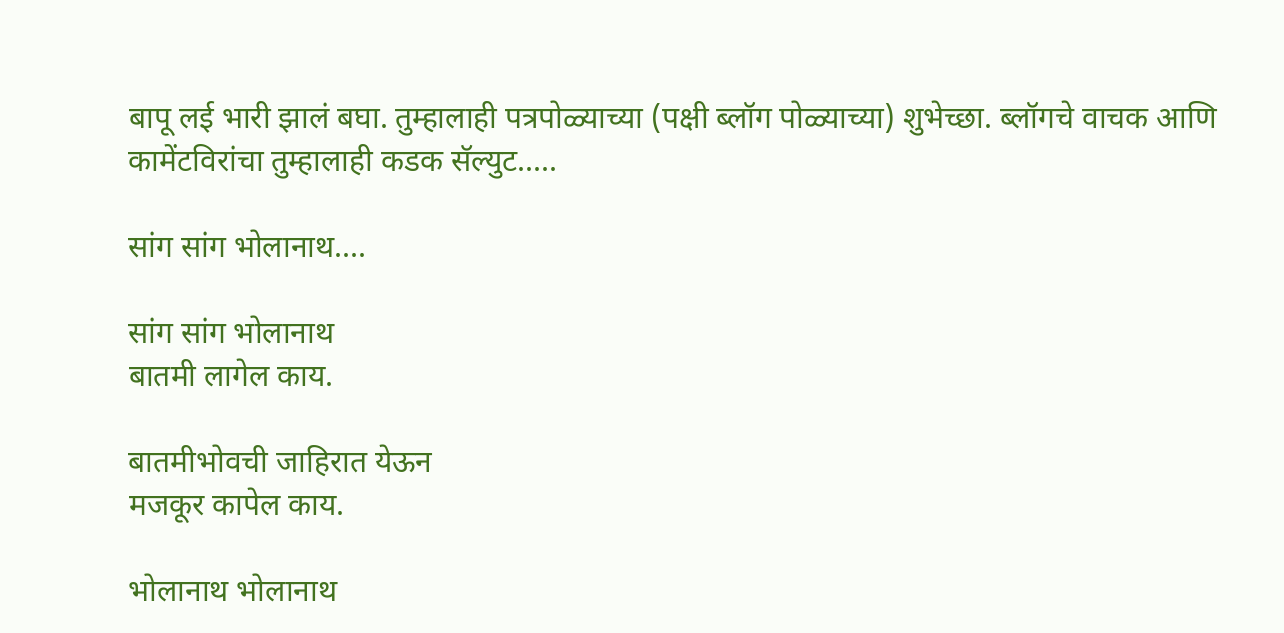बापू लई भारी झालं बघा. तुम्हालाही पत्रपोळ्याच्या (पक्षी ब्लॉग पोळ्याच्या) शुभेच्छा. ब्लॉगचे वाचक आणि कामेंटविरांचा तुम्हालाही कडक सॅल्युट.....

सांग सांग भोलानाथ....

सांग सांग भोलानाथ
बातमी लागेल काय.

बातमीभोवची जाहिरात येऊन
मजकूर कापेल काय.

भोलानाथ भोलानाथ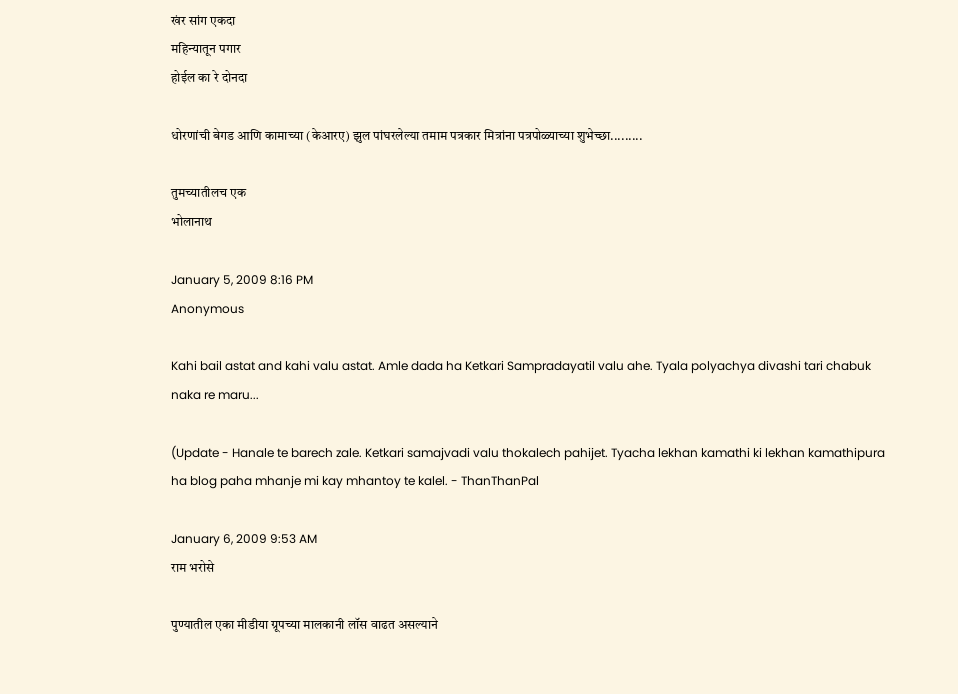खंर सांग एकदा
महिन्यातून पगार
होईल का रे दोनदा

धोरणांची बेगड आणि कामाच्या (केआरए) झुल पांघरलेल्या तमाम पत्रकार मित्रांना पत्रपोळ्याच्या शुभेच्छा.........

तुमच्यातीलच एक
भोलानाथ

January 5, 2009 8:16 PM
Anonymous

Kahi bail astat and kahi valu astat. Amle dada ha Ketkari Sampradayatil valu ahe. Tyala polyachya divashi tari chabuk naka re maru...

(Update - Hanale te barech zale. Ketkari samajvadi valu thokalech pahijet. Tyacha lekhan kamathi ki lekhan kamathipura ha blog paha mhanje mi kay mhantoy te kalel. - ThanThanPal

January 6, 2009 9:53 AM
राम भरोसे

पुण्यातील एका मीडीया ग्रूपच्या मालकानी लॉस वाढत असल्याने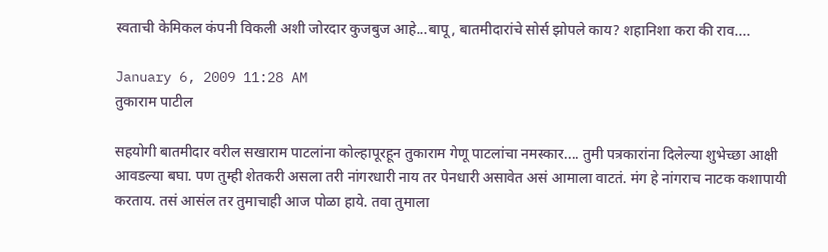स्वताची केमिकल कंपनी विकली अशी जोरदार कुजबुज आहे...बापू, बातमीदारांचे सोर्स झोपले काय? शहानिशा करा की राव....

January 6, 2009 11:28 AM
तुकाराम पाटील

सहयोगी बातमीदार वरील सखाराम पाटलांना कोल्हापूरहून तुकाराम गेणू पाटलांचा नमस्कार.... तुमी पत्रकारांना दिलेल्या शुभेच्छा आक्षी आवडल्या बघा. पण तुम्ही शेतकरी असला तरी नांगरधारी नाय तर पेनधारी असावेत असं आमाला वाटतं. मंग हे नांगराच नाटक कशापायी करताय. तसं आसंल तर तुमाचाही आज पोळा हाये. तवा तुमाला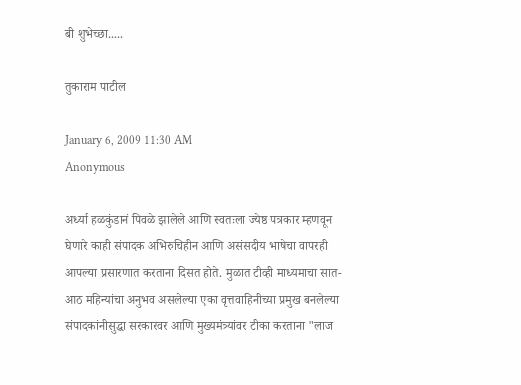बी शुभेच्छा.....

तुकाराम पाटील

January 6, 2009 11:30 AM
Anonymous

अर्ध्या हळकुंडानं पिवळे झालेले आणि स्वतःला ज्येष्ठ पत्रकार म्हणवून घेणारे काही संपादक अभिरुचिहीन आणि असंसदीय भाषेचा वापरही आपल्या प्रसारणात करताना दिसत होते. मुळात टीव्ही माध्यमाचा सात-आठ महिन्यांचा अनुभव असलेल्या एका वृत्तवाहिनीच्या प्रमुख बनलेल्या संपादकांनीसुद्धा सरकारवर आणि मुख्यमंत्र्यांवर टीका करताना "लाज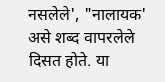नसलेले', "नालायक' असे शब्द वापरलेले दिसत होते. या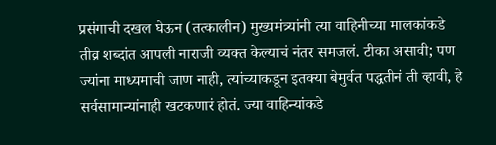प्रसंगाची दखल घेऊन (तत्कालीन) मुख्यमंत्र्यांनी त्या वाहिनीच्या मालकांकडे तीव्र शब्दांत आपली नाराजी व्यक्त केल्याचं नंतर समजलं. टीका असावी; पण ज्यांना माध्यमाची जाण नाही, त्यांच्याकडून इतक्‍या बेमुर्वत पद्धतीनं ती व्हावी, हे सर्वसामान्यांनाही खटकणारं होतं. ज्या वाहिन्यांकडे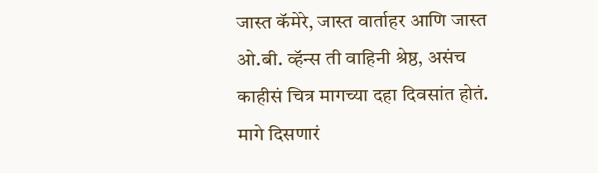जास्त कॅमेरे, जास्त वार्ताहर आणि जास्त ओ.बी. व्हॅन्स ती वाहिनी श्रेष्ठ, असंच काहीसं चित्र मागच्या दहा दिवसांत होतं. मागे दिसणारं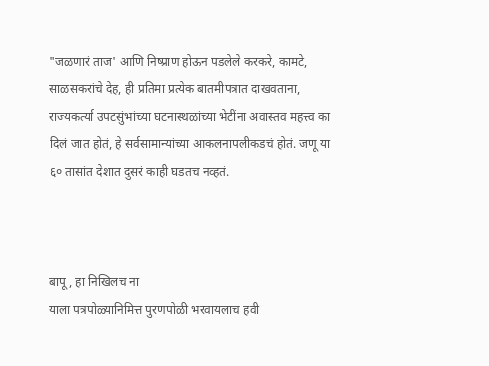"जळणारं ताज' आणि निष्प्राण होऊन पडलेले करकरे, कामटे, साळसकरांचे देह, ही प्रतिमा प्रत्येक बातमीपत्रात दाखवताना, राज्यकर्त्या उपटसुंभांच्या घटनास्थळांच्या भेटींना अवास्तव महत्त्व का दिलं जात होतं, हे सर्वसामान्यांच्या आकलनापलीकडचं होतं. जणू या ६० तासांत देशात दुसरं काही घडतच नव्हतं.



बापू, हा निखिलच ना
याला पत्रपोळ्यानिमित्त पुरणपोळी भरवायलाच हवी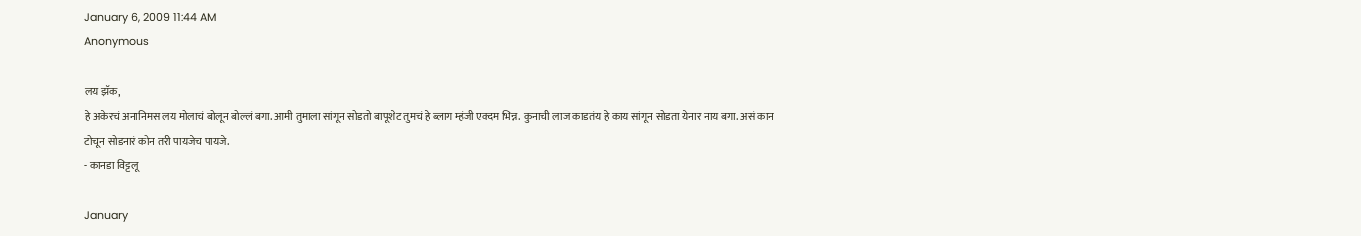January 6, 2009 11:44 AM
Anonymous

लय झॅक,
हे अकेरचं अनानिमस लय मोलाचं बोलून बोल्लं बगा. आमी तुमाला सांगून सोडतो बापूशेट तुमचं हे ब्लाग म्हंजी एक्दम भिन्न. कुनाची लाज काडतंय हे काय सांगून सोडता येनार नाय बगा. असं कान टोचून सोडनारं कोन तरी पायजेच पायजे.
- कानडा विट्टलू

January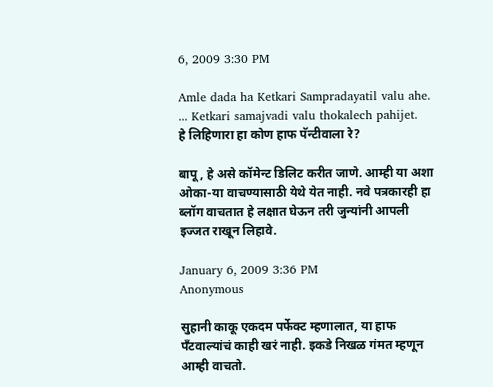6, 2009 3:30 PM

Amle dada ha Ketkari Sampradayatil valu ahe. ... Ketkari samajvadi valu thokalech pahijet.
हे लिहिणारा हा कोण हाफ पॅन्टीवाला रे?

बापू, हे असे कॉमेन्ट डिलिट करीत जाणे. आम्ही या अशा ओका-या वाचण्यासाठी येथे येत नाही. नवे पत्रकारही हा ब्लॉग वाचतात हे लक्षात घेऊन तरी जुन्यांनी आपली इज्जत राखून लिहावे.

January 6, 2009 3:36 PM
Anonymous

सुहानी काकू एकदम पर्फेक्ट म्हणालात, या हाफ पँटवाल्यांचं काही खरं नाही. इकडे निखळ गंमत म्हणून आम्ही वाचतो.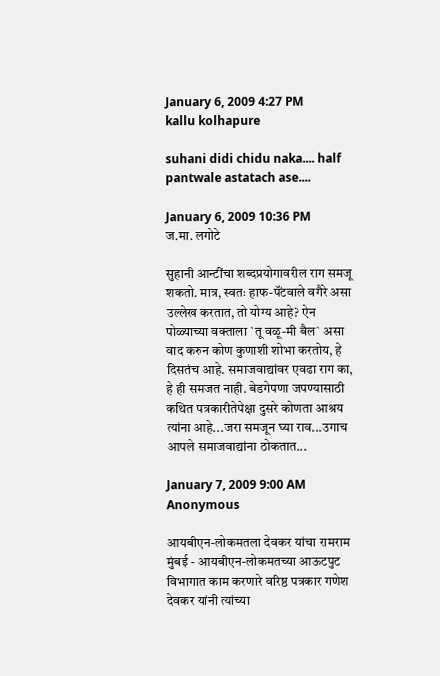January 6, 2009 4:27 PM
kallu kolhapure

suhani didi chidu naka.... half pantwale astatach ase....

January 6, 2009 10:36 PM
ज.मा. लगोटे

सुहानी आन्टींचा शब्दप्रयोगावरील राग समजू शकतो. मात्र, स्वतः हाफ-पॅंटवाले वगैरे असा उल्लेख करतात, तो योग्य आहे? ऐन पोळ्याच्या वक्ताला `तू वळू-मी बैल` असा वाद करुन कोण कुणाशी शोभा करतोय, हे दिसतंच आहे. समाजवाद्यांवर एवढा राग का, हे ही समजत नाही. बेडगेपणा जपण्यासाठी कथित पत्रकारीतेपेक्षा दुसरे कोणता आश्रय त्यांना आहे...जरा समजून घ्या राव...उगाच आपले समाजवाद्यांना ठोकतात...

January 7, 2009 9:00 AM
Anonymous

आयबीएन-लोकमतला देवकर यांचा रामराम
मुंबई - आयबीएन-लोकमतच्या आऊटपुट विभागात काम करणारे वरिष्ठ पत्रकार गणेश देवकर यांनी त्यांच्या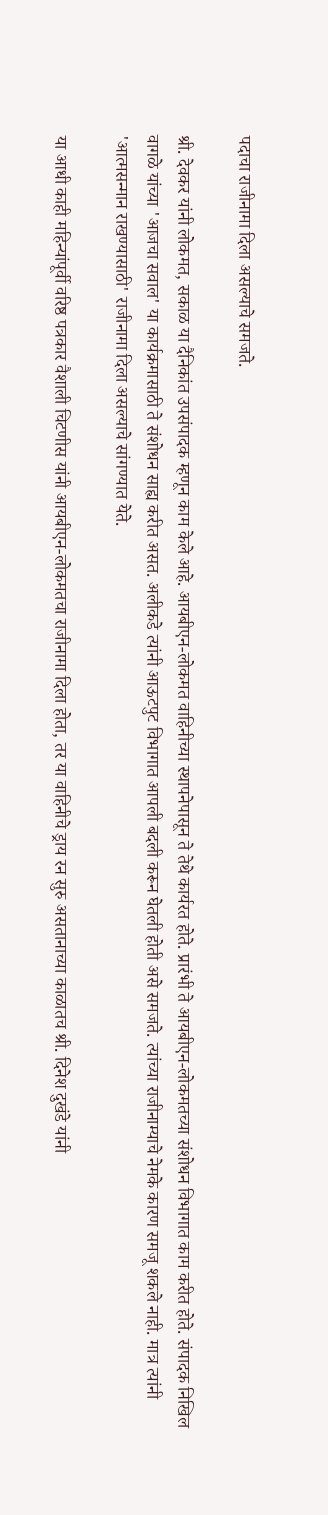पदाचा राजीनामा दिला असल्याचे समजते.

श्री. देवकर यांनी लोकमत, सकाळ या दैनिकांत उपसंपादक म्हणून काम केले आहे. आयबीएन-लोकमत वाहिनीच्या स्थापनेपासून ते तेथे कार्यरत होते. प्रारंभी ते आयबीएन-लोकमतच्या संशोधन विभागात काम करीत होते. संपादक निखिल वागळे यांच्या 'आजचा सवाल' या कार्यक्रमासाठी ते संशोधन साह्य करीत असत. अलीकडे त्यांनी आऊटपुट विभागात आपली बदली करून घेतली होती असे समजते. त्यांच्या राजीनाम्याचे नेमके कारण समजू शकले नाही. मात्र त्यांनी 'आत्मसन्मान राखण्यासाठी' राजीनामा दिला असल्याचे सांगण्यात येते.

या आधी काही महिन्यांपूर्वी वरिष्ठ पत्रकार वैशाली चिटणीस यांनी आयबीएन-लोकमतचा राजीनामा दिला होता, तर या वाहिनीचे ड्राय रन सुरु असतानाच्या काळातच श्री. दिनेश दुखंडे यांनी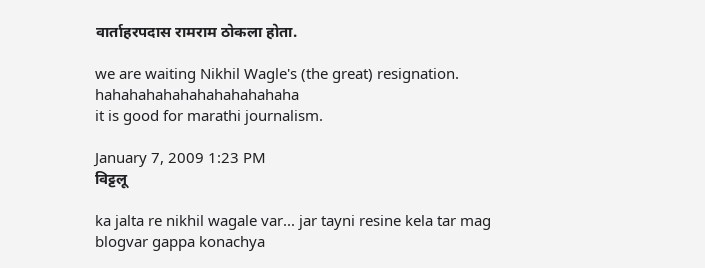वार्ताहरपदास रामराम ठोकला होता.

we are waiting Nikhil Wagle's (the great) resignation.
hahahahahahahahahahahaha
it is good for marathi journalism.

January 7, 2009 1:23 PM
विट्टलू

ka jalta re nikhil wagale var... jar tayni resine kela tar mag blogvar gappa konachya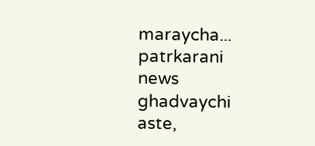maraycha... patrkarani news ghadvaychi aste,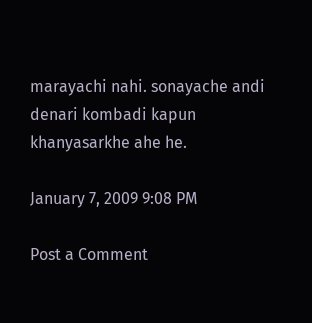marayachi nahi. sonayache andi denari kombadi kapun khanyasarkhe ahe he.

January 7, 2009 9:08 PM

Post a Comment